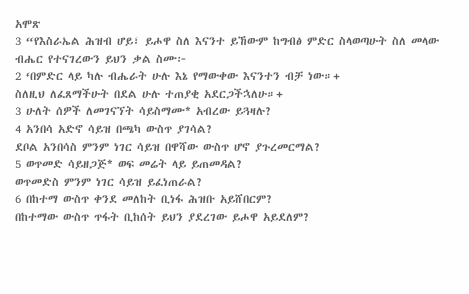አሞጽ
3 “የእስራኤል ሕዝብ ሆይ፣ ይሖዋ ስለ እናንተ ይኸውም ከግብፅ ምድር ስላወጣሁት ስለ መላው ብሔር የተናገረውን ይህን ቃል ስሙ፦
2 ‘በምድር ላይ ካሉ ብሔራት ሁሉ እኔ የማውቀው እናንተን ብቻ ነው።+
ስለዚህ ለፈጸማችሁት በደል ሁሉ ተጠያቂ አደርጋችኋለሁ።+
3 ሁለት ሰዎች ለመገናኘት ሳይስማሙ* አብረው ይጓዛሉ?
4 አንበሳ አድኖ ሳይዝ በጫካ ውስጥ ያገሳል?
ደቦል አንበሳስ ምንም ነገር ሳይዝ በዋሻው ውስጥ ሆኖ ያጉረመርማል?
5 ወጥመድ ሳይዘጋጅ* ወፍ መሬት ላይ ይጠመዳል?
ወጥመድስ ምንም ነገር ሳይዝ ይፈነጠራል?
6 በከተማ ውስጥ ቀንደ መለከት ቢነፋ ሕዝቡ አይሸበርም?
በከተማው ውስጥ ጥፋት ቢከሰት ይህን ያደረገው ይሖዋ አይደለም?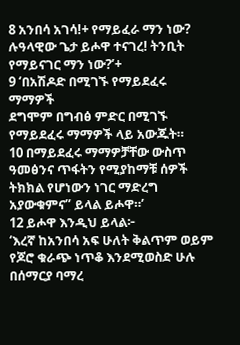8 አንበሳ አገሳ!+ የማይፈራ ማን ነው?
ሉዓላዊው ጌታ ይሖዋ ተናገረ! ትንቢት የማይናገር ማን ነው?’+
9 ‘በአሽዶድ በሚገኙ የማይደፈሩ ማማዎች
ደግሞም በግብፅ ምድር በሚገኙ የማይደፈሩ ማማዎች ላይ አውጁት።
10 በማይደፈሩ ማማዎቻቸው ውስጥ ዓመፅንና ጥፋትን የሚያከማቹ ሰዎች
ትክክል የሆነውን ነገር ማድረግ አያውቁምና” ይላል ይሖዋ።’
12 ይሖዋ እንዲህ ይላል፦
‘እረኛ ከአንበሳ አፍ ሁለት ቅልጥም ወይም የጆሮ ቁራጭ ነጥቆ እንደሚወስድ ሁሉ
በሰማርያ ባማረ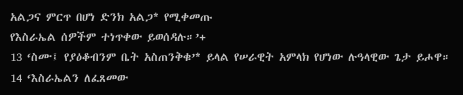አልጋና ምርጥ በሆነ ድንክ አልጋ* የሚቀመጡ
የእስራኤል ሰዎችም ተነጥቀው ይወሰዳሉ።’+
13 ‘ስሙ፤ የያዕቆብንም ቤት አስጠንቅቁ’* ይላል የሠራዊት አምላክ የሆነው ሉዓላዊው ጌታ ይሖዋ።
14 ‘እስራኤልን ለፈጸመው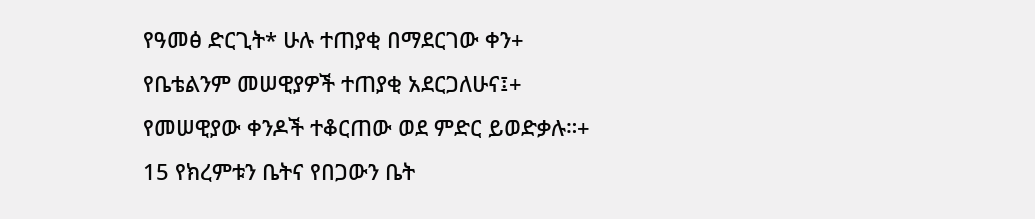የዓመፅ ድርጊት* ሁሉ ተጠያቂ በማደርገው ቀን+
የቤቴልንም መሠዊያዎች ተጠያቂ አደርጋለሁና፤+
የመሠዊያው ቀንዶች ተቆርጠው ወደ ምድር ይወድቃሉ።+
15 የክረምቱን ቤትና የበጋውን ቤት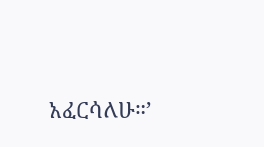አፈርሳለሁ።’